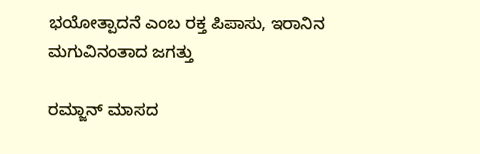ಭಯೋತ್ಪಾದನೆ ಎಂಬ ರಕ್ತ ಪಿಪಾಸು, ಇರಾನಿನ ಮಗುವಿನಂತಾದ ಜಗತ್ತು

ರಮ್ಜಾನ್ ಮಾಸದ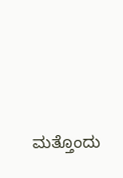ಮತ್ತೊಂದು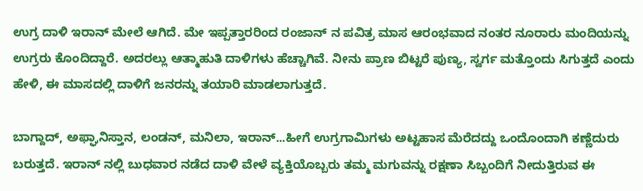ಉಗ್ರ ದಾಳಿ ಇರಾನ್ ಮೇಲೆ ಆಗಿದೆ. ಮೇ ಇಪ್ಪತ್ತಾರರಿಂದ ರಂಜಾನ್ ನ ಪವಿತ್ರ ಮಾಸ ಆರಂಭವಾದ ನಂತರ ನೂರಾರು ಮಂದಿಯನ್ನು ಉಗ್ರರು ಕೊಂದಿದ್ದಾರೆ. ಅದರಲ್ಲು ಆತ್ಮಾಹುತಿ ದಾಳಿಗಳು ಹೆಚ್ಚಾಗಿವೆ. ನೀನು ಪ್ರಾಣ ಬಿಟ್ಟರೆ ಪುಣ್ಯ, ಸ್ವರ್ಗ ಮತ್ತೊಂದು ಸಿಗುತ್ತದೆ ಎಂದು ಹೇಳಿ, ಈ ಮಾಸದಲ್ಲಿ ದಾಳಿಗೆ ಜನರನ್ನು ತಯಾರಿ ಮಾಡಲಾಗುತ್ತದೆ.

ಬಾಗ್ದಾದ್, ಅಫ್ಘಾನಿಸ್ತಾನ, ಲಂಡನ್, ಮನಿಲಾ, ಇರಾನ್...ಹೀಗೆ ಉಗ್ರಗಾಮಿಗಳು ಅಟ್ಟಹಾಸ ಮೆರೆದದ್ದು ಒಂದೊಂದಾಗಿ ಕಣ್ಣೆದುರು ಬರುತ್ತದೆ. ಇರಾನ್ ನಲ್ಲಿ ಬುಧವಾರ ನಡೆದ ದಾಳಿ ವೇಳೆ ವ್ಯಕ್ತಿಯೊಬ್ಬರು ತಮ್ಮ ಮಗುವನ್ನು ರಕ್ಷಣಾ ಸಿಬ್ಬಂದಿಗೆ ನೀದುತ್ತಿರುವ ಈ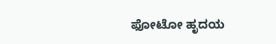ಫೋಟೋ ಹೃದಯ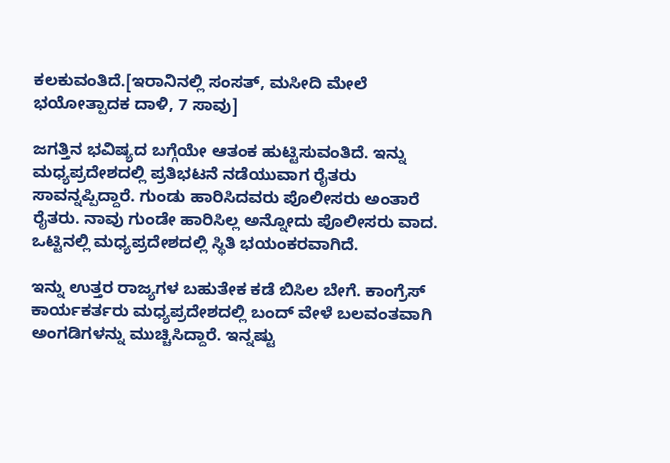ಕಲಕುವಂತಿದೆ.[ಇರಾನಿನಲ್ಲಿ ಸಂಸತ್, ಮಸೀದಿ ಮೇಲೆ ಭಯೋತ್ಪಾದಕ ದಾಳಿ, 7 ಸಾವು]

ಜಗತ್ತಿನ ಭವಿಷ್ಯದ ಬಗ್ಗೆಯೇ ಆತಂಕ ಹುಟ್ಟಿಸುವಂತಿದೆ. ಇನ್ನು ಮಧ್ಯಪ್ರದೇಶದಲ್ಲಿ ಪ್ರತಿಭಟನೆ ನಡೆಯುವಾಗ ರೈತರು ಸಾವನ್ನಪ್ಪಿದ್ದಾರೆ. ಗುಂಡು ಹಾರಿಸಿದವರು ಪೊಲೀಸರು ಅಂತಾರೆ ರೈತರು. ನಾವು ಗುಂಡೇ ಹಾರಿಸಿಲ್ಲ ಅನ್ನೋದು ಪೊಲೀಸರು ವಾದ. ಒಟ್ಟಿನಲ್ಲಿ ಮಧ್ಯಪ್ರದೇಶದಲ್ಲಿ ಸ್ಥಿತಿ ಭಯಂಕರವಾಗಿದೆ.

ಇನ್ನು ಉತ್ತರ ರಾಜ್ಯಗಳ ಬಹುತೇಕ ಕಡೆ ಬಿಸಿಲ ಬೇಗೆ. ಕಾಂಗ್ರೆಸ್ ಕಾರ್ಯಕರ್ತರು ಮಧ್ಯಪ್ರದೇಶದಲ್ಲಿ ಬಂದ್ ವೇಳೆ ಬಲವಂತವಾಗಿ ಅಂಗಡಿಗಳನ್ನು ಮುಚ್ಚಿಸಿದ್ದಾರೆ. ಇನ್ನಷ್ಟು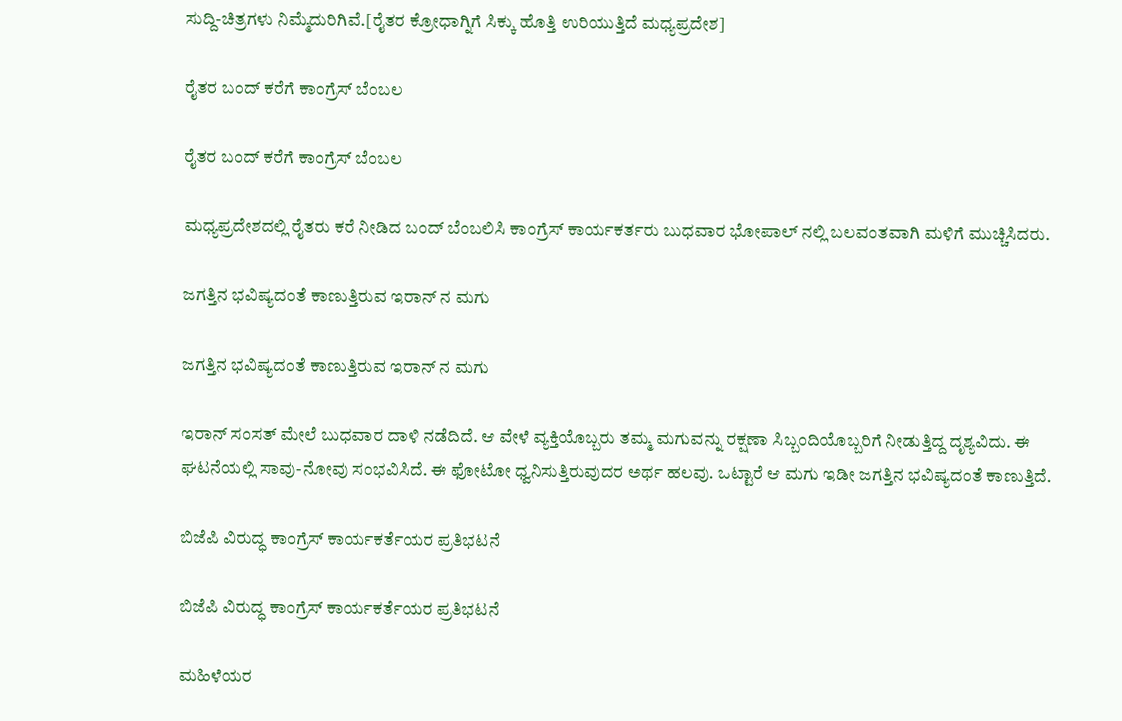ಸುದ್ದಿ-ಚಿತ್ರಗಳು ನಿಮ್ಮೆದುರಿಗಿವೆ.[ರೈತರ ಕ್ರೋಧಾಗ್ನಿಗೆ ಸಿಕ್ಕು ಹೊತ್ತಿ ಉರಿಯುತ್ತಿದೆ ಮಧ್ಯಪ್ರದೇಶ]

ರೈತರ ಬಂದ್ ಕರೆಗೆ ಕಾಂಗ್ರೆಸ್ ಬೆಂಬಲ

ರೈತರ ಬಂದ್ ಕರೆಗೆ ಕಾಂಗ್ರೆಸ್ ಬೆಂಬಲ

ಮಧ್ಯಪ್ರದೇಶದಲ್ಲಿ ರೈತರು ಕರೆ ನೀಡಿದ ಬಂದ್ ಬೆಂಬಲಿಸಿ ಕಾಂಗ್ರೆಸ್ ಕಾರ್ಯಕರ್ತರು ಬುಧವಾರ ಭೋಪಾಲ್ ನಲ್ಲಿ ಬಲವಂತವಾಗಿ ಮಳಿಗೆ ಮುಚ್ಚಿಸಿದರು.

ಜಗತ್ತಿನ ಭವಿಷ್ಯದಂತೆ ಕಾಣುತ್ತಿರುವ ಇರಾನ್ ನ ಮಗು

ಜಗತ್ತಿನ ಭವಿಷ್ಯದಂತೆ ಕಾಣುತ್ತಿರುವ ಇರಾನ್ ನ ಮಗು

ಇರಾನ್ ಸಂಸತ್ ಮೇಲೆ ಬುಧವಾರ ದಾಳಿ ನಡೆದಿದೆ. ಆ ವೇಳೆ ವ್ಯಕ್ತಿಯೊಬ್ಬರು ತಮ್ಮ ಮಗುವನ್ನು ರಕ್ಷಣಾ ಸಿಬ್ಬಂದಿಯೊಬ್ಬರಿಗೆ ನೀಡುತ್ತಿದ್ದ ದೃಶ್ಯವಿದು. ಈ ಘಟನೆಯಲ್ಲಿ ಸಾವು-ನೋವು ಸಂಭವಿಸಿದೆ. ಈ ಫೋಟೋ ಧ್ವನಿಸುತ್ತಿರುವುದರ ಅರ್ಥ ಹಲವು. ಒಟ್ಟಾರೆ ಆ ಮಗು ಇಡೀ ಜಗತ್ತಿನ ಭವಿಷ್ಯದಂತೆ ಕಾಣುತ್ತಿದೆ.

ಬಿಜೆಪಿ ವಿರುದ್ಧ ಕಾಂಗ್ರೆಸ್ ಕಾರ್ಯಕರ್ತೆಯರ ಪ್ರತಿಭಟನೆ

ಬಿಜೆಪಿ ವಿರುದ್ಧ ಕಾಂಗ್ರೆಸ್ ಕಾರ್ಯಕರ್ತೆಯರ ಪ್ರತಿಭಟನೆ

ಮಹಿಳೆಯರ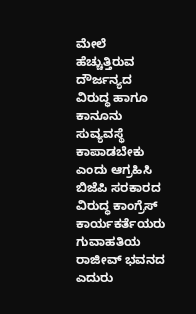ಮೇಲೆ ಹೆಚ್ಚುತ್ತಿರುವ ದೌರ್ಜನ್ಯದ ವಿರುದ್ಧ ಹಾಗೂ ಕಾನೂನು ಸುವ್ಯವಸ್ಥೆ ಕಾಪಾಡಬೇಕು ಎಂದು ಆಗ್ರಹಿಸಿ ಬಿಜೆಪಿ ಸರಕಾರದ ವಿರುದ್ಧ ಕಾಂಗ್ರೆಸ್ ಕಾರ್ಯಕರ್ತೆಯರು ಗುವಾಹತಿಯ ರಾಜೀವ್ ಭವನದ ಎದುರು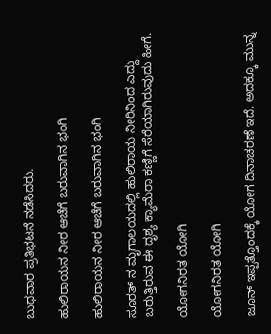ಬುಧವಾರ ಪ್ರತಿಭಟನೆ ನಡೆಸಿದರು.

ಹುಲಿರಾಯನ ನೀರ ಆಚೆಗೆ ಬರುವಾಗಿನ ಭಂಗಿ

ಹುಲಿರಾಯನ ನೀರ ಆಚೆಗೆ ಬರುವಾಗಿನ ಭಂಗಿ

ಸೂರತ್ ನ ಮೃಗಾಲಯದಲ್ಲಿ ಹುಲಿರಾಯ ನೀರಿನಿಂದ ಎದ್ದು ಬರುತ್ತಿರುವ ಈ ದೃಶ್ಯ ಕ್ಯಾಮೆರಾ ಕಣ್ಣಿಗೆ ಸೆರೆಯಾಗಿರುವುದು ಹೀಗೆ.

ಯೋಗನಿರತ ಯೋಗಿ

ಯೋಗನಿರತ ಯೋಗಿ

ಜೂನ್ ಇಪ್ಪತ್ತೊಂದಕ್ಕೆ ಯೋಗ ದಿನಾಚರಣೆ ಇದೆ. ಅದಕ್ಕೂ ಮುನ್ನ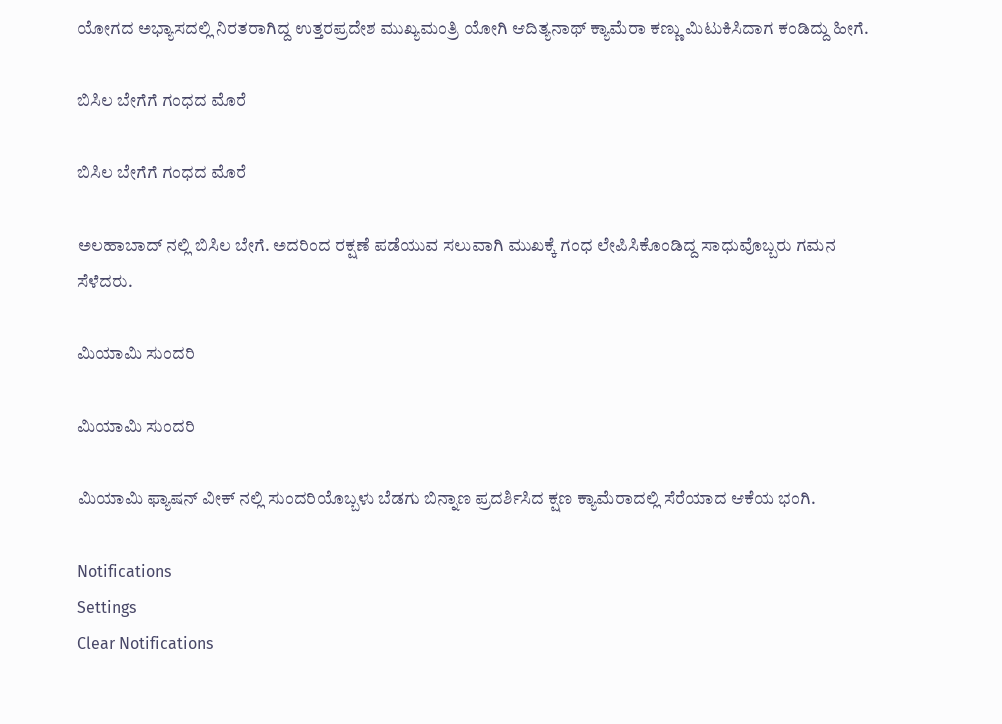ಯೋಗದ ಅಭ್ಯಾಸದಲ್ಲಿ ನಿರತರಾಗಿದ್ದ ಉತ್ತರಪ್ರದೇಶ ಮುಖ್ಯಮಂತ್ರಿ ಯೋಗಿ ಆದಿತ್ಯನಾಥ್ ಕ್ಯಾಮೆರಾ ಕಣ್ಣು ಮಿಟುಕಿಸಿದಾಗ ಕಂಡಿದ್ದು ಹೀಗೆ.

ಬಿಸಿಲ ಬೇಗೆಗೆ ಗಂಧದ ಮೊರೆ

ಬಿಸಿಲ ಬೇಗೆಗೆ ಗಂಧದ ಮೊರೆ

ಅಲಹಾಬಾದ್ ನಲ್ಲಿ ಬಿಸಿಲ ಬೇಗೆ. ಅದರಿಂದ ರಕ್ಷಣೆ ಪಡೆಯುವ ಸಲುವಾಗಿ ಮುಖಕ್ಕೆ ಗಂಧ ಲೇಪಿಸಿಕೊಂಡಿದ್ದ ಸಾಧುವೊಬ್ಬರು ಗಮನ ಸೆಳೆದರು.

ಮಿಯಾಮಿ ಸುಂದರಿ

ಮಿಯಾಮಿ ಸುಂದರಿ

ಮಿಯಾಮಿ ಫ್ಯಾಷನ್ ವೀಕ್ ನಲ್ಲಿ ಸುಂದರಿಯೊಬ್ಬಳು ಬೆಡಗು ಬಿನ್ನಾಣ ಪ್ರದರ್ಶಿಸಿದ ಕ್ಷಣ ಕ್ಯಾಮೆರಾದಲ್ಲಿ ಸೆರೆಯಾದ ಆಕೆಯ ಭಂಗಿ.

Notifications
Settings
Clear Notifications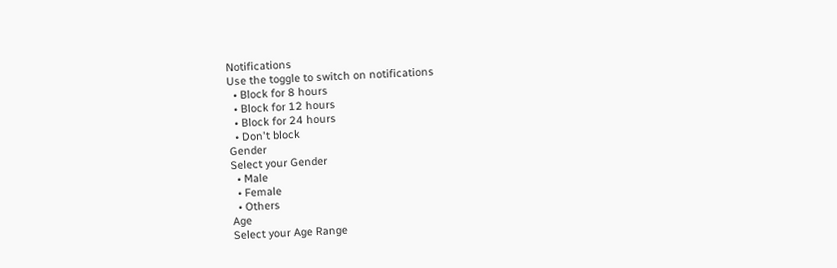Notifications
Use the toggle to switch on notifications
  • Block for 8 hours
  • Block for 12 hours
  • Block for 24 hours
  • Don't block
Gender
Select your Gender
  • Male
  • Female
  • Others
Age
Select your Age Range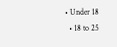• Under 18
  • 18 to 25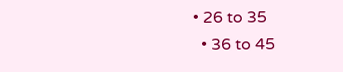• 26 to 35
  • 36 to 45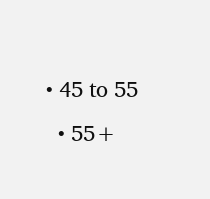• 45 to 55
  • 55+